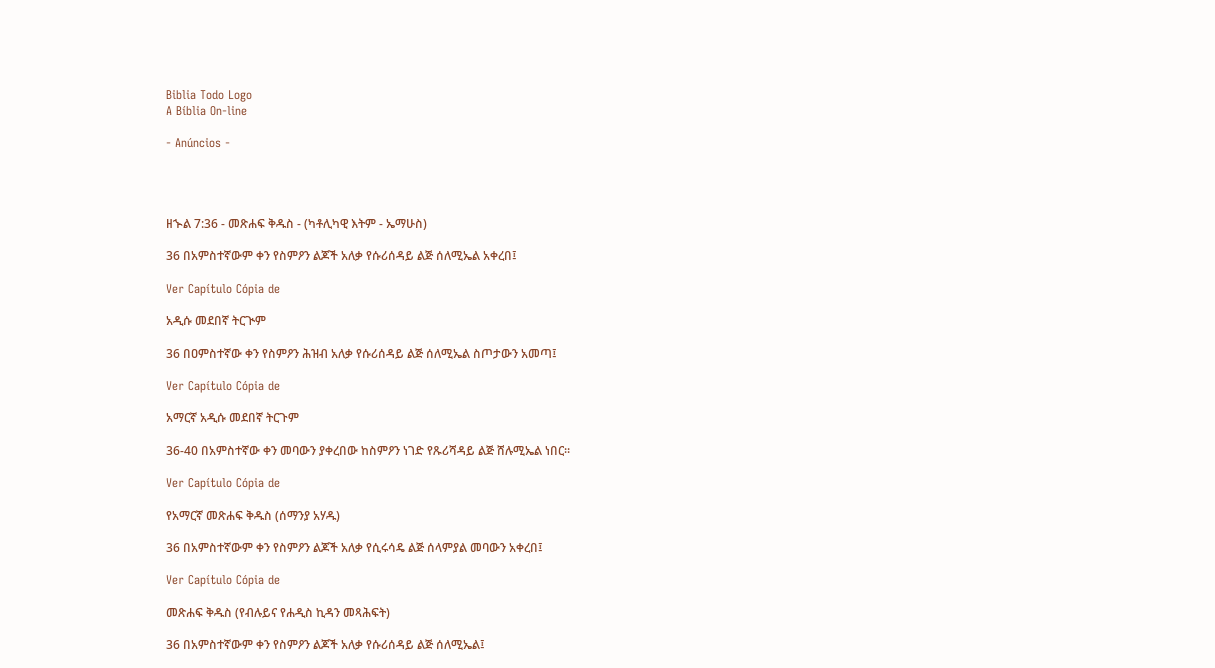Biblia Todo Logo
A Bíblia On-line

- Anúncios -




ዘኍል 7:36 - መጽሐፍ ቅዱስ - (ካቶሊካዊ እትም - ኤማሁስ)

36 በአምስተኛውም ቀን የስምዖን ልጆች አለቃ የሱሪሰዳይ ልጅ ሰለሚኤል አቀረበ፤

Ver Capítulo Cópia de

አዲሱ መደበኛ ትርጒም

36 በዐምስተኛው ቀን የስምዖን ሕዝብ አለቃ የሱሪሰዳይ ልጅ ሰለሚኤል ስጦታውን አመጣ፤

Ver Capítulo Cópia de

አማርኛ አዲሱ መደበኛ ትርጉም

36-40 በአምስተኛው ቀን መባውን ያቀረበው ከስምዖን ነገድ የጹሪሻዳይ ልጅ ሸሉሚኤል ነበር።

Ver Capítulo Cópia de

የአማርኛ መጽሐፍ ቅዱስ (ሰማንያ አሃዱ)

36 በአምስተኛውም ቀን የስምዖን ልጆች አለቃ የሲሩሳዴ ልጅ ሰላምያል መባውን አቀረበ፤

Ver Capítulo Cópia de

መጽሐፍ ቅዱስ (የብሉይና የሐዲስ ኪዳን መጻሕፍት)

36 በአምስተኛውም ቀን የስምዖን ልጆች አለቃ የሱሪሰዳይ ልጅ ሰለሚኤል፤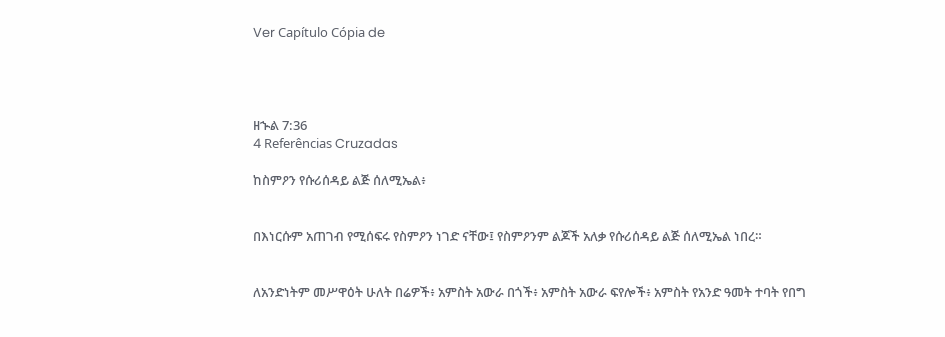Ver Capítulo Cópia de




ዘኍል 7:36
4 Referências Cruzadas

ከስምዖን የሱሪሰዳይ ልጅ ሰለሚኤል፥


በእነርሱም አጠገብ የሚሰፍሩ የስምዖን ነገድ ናቸው፤ የስምዖንም ልጆች አለቃ የሱሪሰዳይ ልጅ ሰለሚኤል ነበረ።


ለአንድነትም መሥዋዕት ሁለት በሬዎች፥ አምስት አውራ በጎች፥ አምስት አውራ ፍየሎች፥ አምስት የአንድ ዓመት ተባት የበግ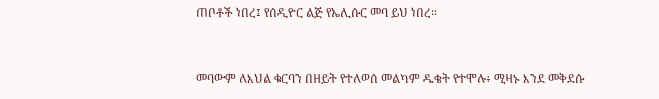ጠቦቶች ነበረ፤ የሰዲዮር ልጅ የኤሊሱር መባ ይህ ነበረ።


መባውም ለእህል ቁርባን በዘይት የተለወሰ መልካም ዱቄት የተሞሉ፥ ሚዛኑ እንደ መቅደሱ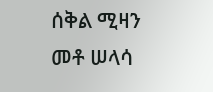ሰቅል ሚዛን መቶ ሠላሳ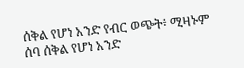ሰቅል የሆነ አንድ የብር ወጭት፥ ሚዛኑም ሰባ ሰቅል የሆነ አንድ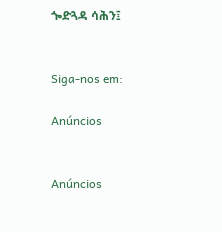ጐድጓዳ ሳሕን፤


Siga-nos em:

Anúncios


Anúncios